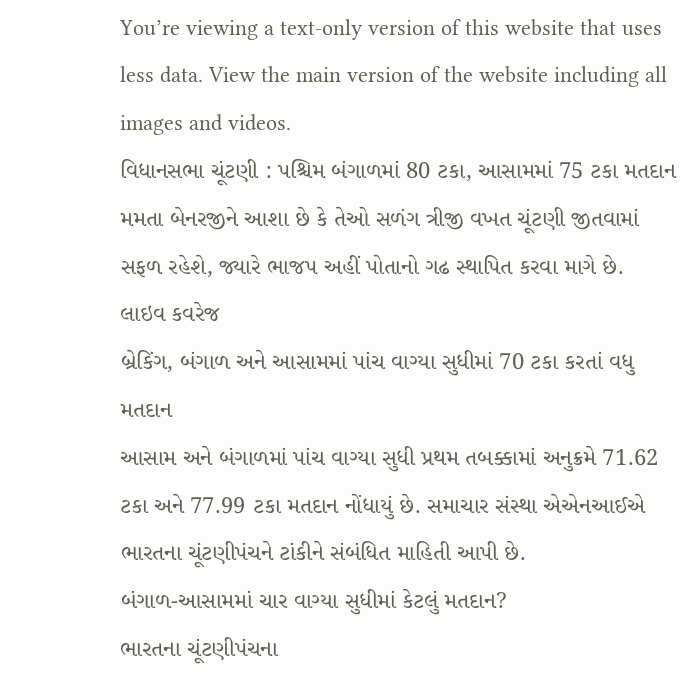You’re viewing a text-only version of this website that uses less data. View the main version of the website including all images and videos.
વિધાનસભા ચૂંટણી : પશ્ચિમ બંગાળમાં 80 ટકા, આસામમાં 75 ટકા મતદાન
મમતા બેનરજીને આશા છે કે તેઓ સળંગ ત્રીજી વખત ચૂંટણી જીતવામાં સફળ રહેશે, જ્યારે ભાજપ અહીં પોતાનો ગઢ સ્થાપિત કરવા માગે છે.
લાઇવ કવરેજ
બ્રેકિંગ, બંગાળ અને આસામમાં પાંચ વાગ્યા સુધીમાં 70 ટકા કરતાં વધુ મતદાન
આસામ અને બંગાળમાં પાંચ વાગ્યા સુધી પ્રથમ તબક્કામાં અનુક્રમે 71.62 ટકા અને 77.99 ટકા મતદાન નોંધાયું છે. સમાચાર સંસ્થા એએનઆઈએ ભારતના ચૂંટણીપંચને ટાંકીને સંબંધિત માહિતી આપી છે.
બંગાળ-આસામમાં ચાર વાગ્યા સુધીમાં કેટલું મતદાન?
ભારતના ચૂંટણીપંચના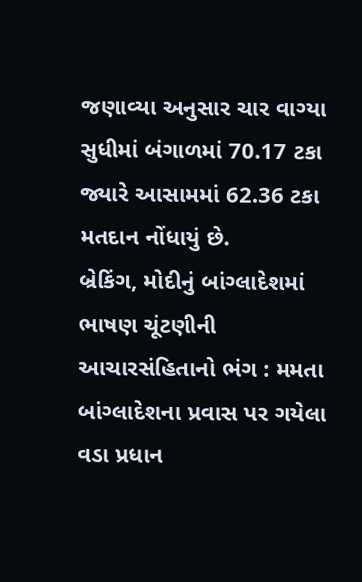જણાવ્યા અનુસાર ચાર વાગ્યા સુધીમાં બંગાળમાં 70.17 ટકા જ્યારે આસામમાં 62.36 ટકા મતદાન નોંધાયું છે.
બ્રેકિંગ, મોદીનું બાંગ્લાદેશમાં ભાષણ ચૂંટણીની આચારસંહિતાનો ભંગ : મમતા
બાંગ્લાદેશના પ્રવાસ પર ગયેલા વડા પ્રધાન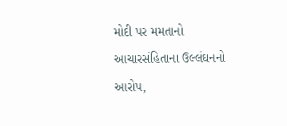મોદી પર મમતાનો આચારસંહિતાના ઉલ્લંઘનનો આરોપ,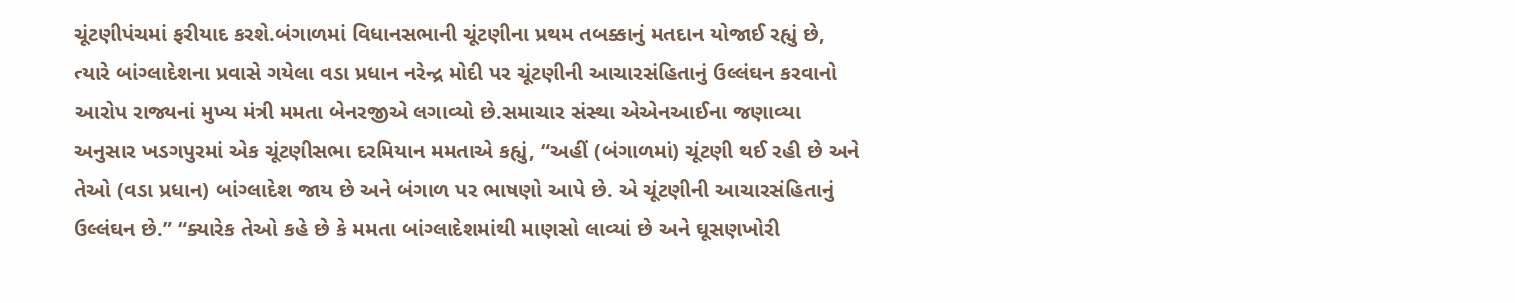ચૂંટણીપંચમાં ફરીયાદ કરશે.બંગાળમાં વિધાનસભાની ચૂંટણીના પ્રથમ તબક્કાનું મતદાન યોજાઈ રહ્યું છે, ત્યારે બાંગ્લાદેશના પ્રવાસે ગયેલા વડા પ્રધાન નરેન્દ્ર મોદી પર ચૂંટણીની આચારસંહિતાનું ઉલ્લંઘન કરવાનો આરોપ રાજ્યનાં મુખ્ય મંત્રી મમતા બેનરજીએ લગાવ્યો છે.સમાચાર સંસ્થા એએનઆઈના જણાવ્યા અનુસાર ખડગપુરમાં એક ચૂંટણીસભા દરમિયાન મમતાએ કહ્યું, “અહીં (બંગાળમાં) ચૂંટણી થઈ રહી છે અને તેઓ (વડા પ્રધાન) બાંગ્લાદેશ જાય છે અને બંગાળ પર ભાષણો આપે છે. એ ચૂંટણીની આચારસંહિતાનું ઉલ્લંઘન છે.” “ક્યારેક તેઓ કહે છે કે મમતા બાંગ્લાદેશમાંથી માણસો લાવ્યાં છે અને ઘૂસણખોરી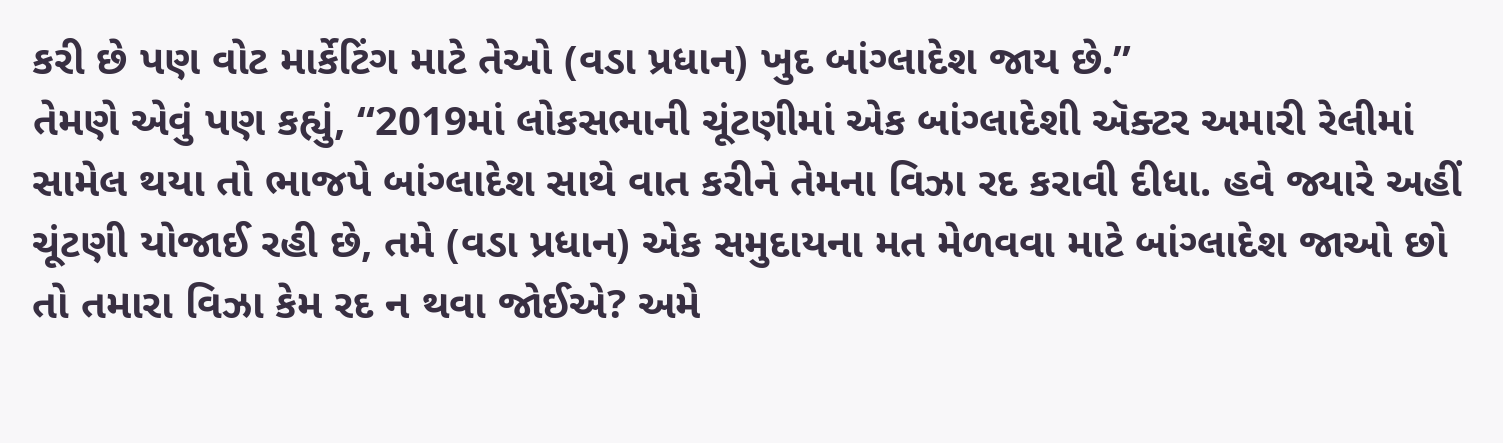કરી છે પણ વોટ માર્કેટિંગ માટે તેઓ (વડા પ્રધાન) ખુદ બાંગ્લાદેશ જાય છે.”
તેમણે એવું પણ કહ્યું, “2019માં લોકસભાની ચૂંટણીમાં એક બાંગ્લાદેશી ઍક્ટર અમારી રેલીમાં સામેલ થયા તો ભાજપે બાંગ્લાદેશ સાથે વાત કરીને તેમના વિઝા રદ કરાવી દીધા. હવે જ્યારે અહીં ચૂંટણી યોજાઈ રહી છે, તમે (વડા પ્રધાન) એક સમુદાયના મત મેળવવા માટે બાંગ્લાદેશ જાઓ છો તો તમારા વિઝા કેમ રદ ન થવા જોઈએ? અમે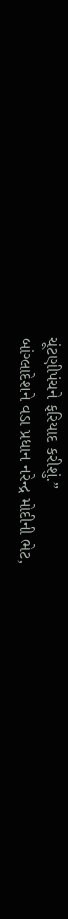ચૂંટણીપંચને ફરિયાદ કરીશું.”
બાંગ્લાદેશને વડા પ્રધાન નરેન્દ્ર મોદીની ભેટ,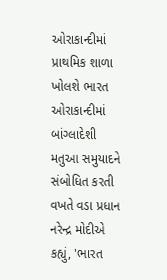ઓરાકાન્દીમાં પ્રાથમિક શાળા ખોલશે ભારત
ઓરાકાન્દીમાં બાંગ્લાદેશી મતુઆ સમુયાદને સંબોધિત કરતી વખતે વડા પ્રધાન નરેન્દ્ર મોદીએ કહ્યું, 'ભારત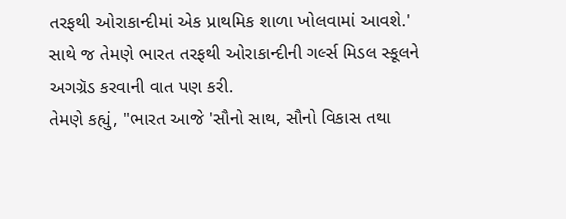તરફથી ઓરાકાન્દીમાં એક પ્રાથમિક શાળા ખોલવામાં આવશે.'
સાથે જ તેમણે ભારત તરફથી ઓરાકાન્દીની ગર્લ્સ મિડલ સ્કૂલને અગગ્રૅડ કરવાની વાત પણ કરી.
તેમણે કહ્યું, "ભારત આજે 'સૌનો સાથ, સૌનો વિકાસ તથા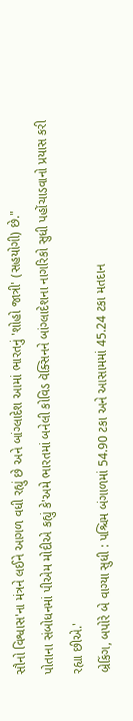સૌનો વિશ્વાસ'ના મંત્રને લઈને આગળ વધી રહ્યું છે અને બાંગ્લાદેશ આમાં ભારતનું 'શોહો જાત્રી' (સહયોગી) છે."
પોતાના સંબોધનમાં પીએમ મોદીએ કહ્યું કે'અમે ભારતમાં બનેલી કોવિડ વૅક્સિનને બાંગ્લાદેશના નાગરિકો સુધી પહોંચાડવાનો પ્રયાસ કરી રહ્યા છીએ.'
બ્રેકિંગ, બપોરે બે વાગ્યા સુધી : પશ્ચિમ બંગાળમાં 54.90 ટકા અને આસામમાં 45.24 ટકા મતદાન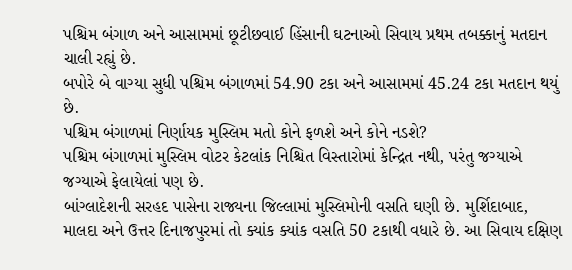પશ્ચિમ બંગાળ અને આસામમાં છૂટીછવાઈ હિંસાની ઘટનાઓ સિવાય પ્રથમ તબક્કાનું મતદાન ચાલી રહ્યું છે.
બપોરે બે વાગ્યા સુધી પશ્ચિમ બંગાળમાં 54.90 ટકા અને આસામમાં 45.24 ટકા મતદાન થયું છે.
પશ્ચિમ બંગાળમાં નિર્ણાયક મુસ્લિમ મતો કોને ફળશે અને કોને નડશે?
પશ્ચિમ બંગાળમાં મુસ્લિમ વોટર કેટલાંક નિશ્ચિત વિસ્તારોમાં કેન્દ્રિત નથી, પરંતુ જગ્યાએ જગ્યાએ ફેલાયેલાં પણ છે.
બાંગ્લાદેશની સરહદ પાસેના રાજ્યના જિલ્લામાં મુસ્લિમોની વસતિ ઘણી છે. મુર્શિદાબાદ, માલદા અને ઉત્તર દિનાજપુરમાં તો ક્યાંક ક્યાંક વસતિ 50 ટકાથી વધારે છે. આ સિવાય દક્ષિણ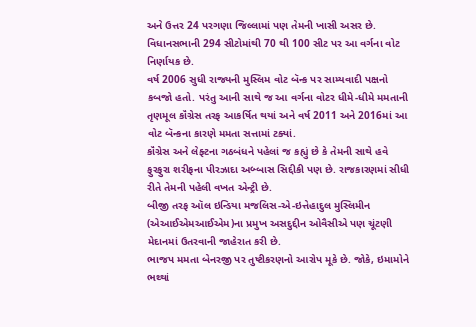અને ઉત્તર 24 પરગણા જિલ્લામાં પણ તેમની ખાસી અસર છે.
વિધાનસભાની 294 સીટોમાંથી 70 થી 100 સીટ પર આ વર્ગના વોટ નિર્ણાયક છે.
વર્ષ 2006 સુધી રાજ્યની મુસ્લિમ વોટ બૅન્ક પર સામ્યવાદી પક્ષનો કબજો હતો. પરંતુ આની સાથે જ આ વર્ગના વોટર ધીમે-ધીમે મમતાની તૃણમૂલ કૉંગ્રેસ તરફ આકર્ષિત થયાં અને વર્ષ 2011 અને 2016માં આ વોટ બૅન્કના કારણે મમતા સત્તામાં ટક્યાં.
કૉંગ્રેસ અને લેફ્ટના ગઠબંધને પહેલાં જ કહ્યું છે કે તેમની સાથે હવે ફુરફુરા શરીફના પીરઝાદા અબ્બાસ સિદ્દીકી પણ છે. રાજકારણમાં સીધી રીતે તેમની પહેલી વખત એન્ટ્રી છે.
બીજી તરફ ઑલ ઇન્ડિયા મજલિસ-એ-ઇત્તેહાદુલ મુસ્લિમીન (એઆઈએમઆઈએમ)ના પ્રમુખ અસદુદ્દીન ઓવૈસીએ પણ ચૂંટણી મેદાનમાં ઉતરવાની જાહેરાત કરી છે.
ભાજપ મમતા બેનરજી પર તુષ્ટીકરણનો આરોપ મૂકે છે. જોકે, ઇમામોને ભથ્થાં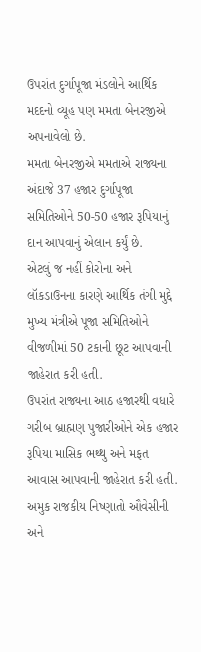ઉપરાંત દુર્ગાપૂજા મંડલોને આર્થિક મદદનો વ્યૂહ પણ મમતા બેનરજીએ અપનાવેલો છે.
મમતા બેનરજીએ મમતાએ રાજ્યના અંદાજે 37 હજાર દુર્ગાપૂજા સમિતિઓને 50-50 હજાર રૂપિયાનું દાન આપવાનું એલાન કર્યું છે.
એટલું જ નહીં કોરોના અને લૉકડાઉનના કારણે આર્થિક તંગી મુદ્દે મુખ્ય મંત્રીએ પૂજા સમિતિઓને વીજળીમાં 50 ટકાની છૂટ આપવાની જાહેરાત કરી હતી.
ઉપરાંત રાજ્યના આઠ હજારથી વધારે ગરીબ બ્રાહ્મણ પુજારીઓને એક હજાર રૂપિયા માસિક ભથ્થુ અને મફત આવાસ આપવાની જાહેરાત કરી હતી.
અમુક રાજકીય નિષ્ણાતો ઔવેસીની અને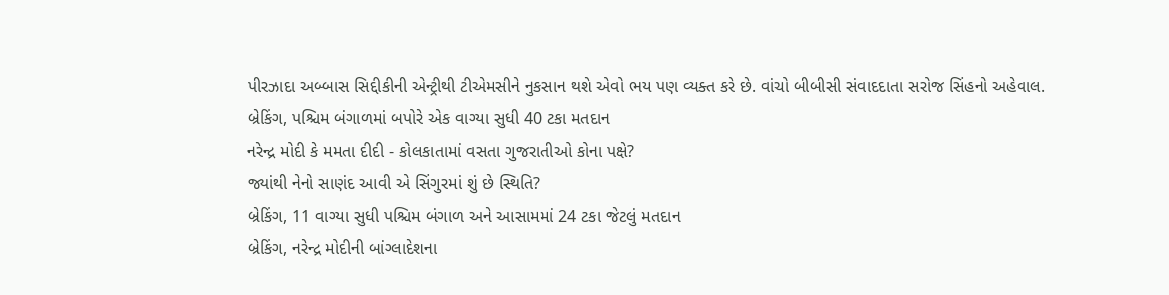પીરઝાદા અબ્બાસ સિદ્દીકીની એન્ટ્રીથી ટીએમસીને નુકસાન થશે એવો ભય પણ વ્યક્ત કરે છે. વાંચો બીબીસી સંવાદદાતા સરોજ સિંહનો અહેવાલ.
બ્રેકિંગ, પશ્ચિમ બંગાળમાં બપોરે એક વાગ્યા સુધી 40 ટકા મતદાન
નરેન્દ્ર મોદી કે મમતા દીદી - કોલકાતામાં વસતા ગુજરાતીઓ કોના પક્ષે?
જ્યાંથી નેનો સાણંદ આવી એ સિંગુરમાં શું છે સ્થિતિ?
બ્રેકિંગ, 11 વાગ્યા સુધી પશ્ચિમ બંગાળ અને આસામમાં 24 ટકા જેટલું મતદાન
બ્રેકિંગ, નરેન્દ્ર મોદીની બાંગ્લાદેશના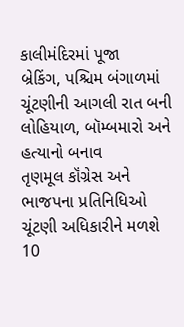કાલીમંદિરમાં પૂજા
બ્રેકિંગ, પશ્ચિમ બંગાળમાં ચૂંટણીની આગલી રાત બની લોહિયાળ, બૉમ્બમારો અને હત્યાનો બનાવ
તૃણમૂલ કૉંગ્રેસ અને ભાજપના પ્રતિનિધિઓ ચૂંટણી અધિકારીને મળશે
10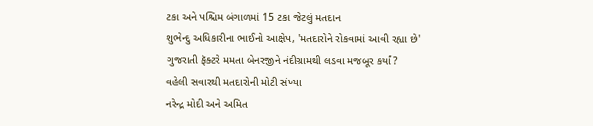ટકા અને પશ્ચિમ બંગાળમાં 15 ટકા જેટલું મતદાન
શુભેન્દુ અધિકારીના ભાઈનો આક્ષેપ, 'મતદારોને રોકવામાં આવી રહ્યા છે'
ગુજરાતી ફૅક્ટરે મમતા બેનરજીને નંદીગ્રામથી લડવા મજબૂર કર્યાં?
વહેલી સવારથી મતદારોની મોટી સંખ્યા
નરેન્દ્ર મોદી અને અમિત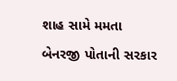શાહ સામે મમતા બેનરજી પોતાની સરકાર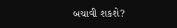બચાવી શકશે?